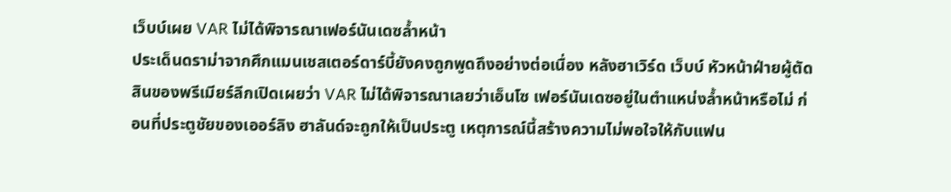เว็บบ์เผย VAR ไม่ได้พิจารณาเฟอร์นันเดซล้ำหน้า
ประเด็นดราม่าจากศึกแมนเชสเตอร์ดาร์บี้ยังคงถูกพูดถึงอย่างต่อเนื่อง หลังฮาเวิร์ด เว็บบ์ หัวหน้าฝ่ายผู้ตัดสินของพรีเมียร์ลีกเปิดเผยว่า VAR ไม่ได้พิจารณาเลยว่าเอ็นโซ เฟอร์นันเดซอยู่ในตำแหน่งล้ำหน้าหรือไม่ ก่อนที่ประตูชัยของเออร์ลิง ฮาลันด์จะถูกให้เป็นประตู เหตุการณ์นี้สร้างความไม่พอใจให้กับแฟน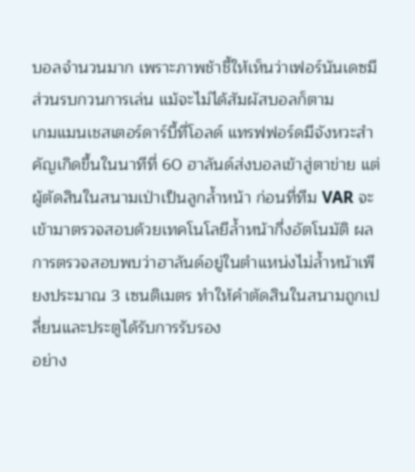บอลจำนวนมาก เพราะภาพช้าชี้ให้เห็นว่าเฟอร์นันเดซมีส่วนรบกวนการเล่น แม้จะไม่ได้สัมผัสบอลก็ตาม
เกมแมนเชสเตอร์ดาร์บี้ที่โอลด์ แทรฟฟอร์ดมีจังหวะสำคัญเกิดขึ้นในนาทีที่ 60 ฮาลันด์ส่งบอลเข้าสู่ตาข่าย แต่ผู้ตัดสินในสนามเป่าเป็นลูกล้ำหน้า ก่อนที่ทีม VAR จะเข้ามาตรวจสอบด้วยเทคโนโลยีล้ำหน้ากึ่งอัตโนมัติ ผลการตรวจสอบพบว่าฮาลันด์อยู่ในตำแหน่งไม่ล้ำหน้าเพียงประมาณ 3 เซนติเมตร ทำให้คำตัดสินในสนามถูกเปลี่ยนและประตูได้รับการรับรอง
อย่าง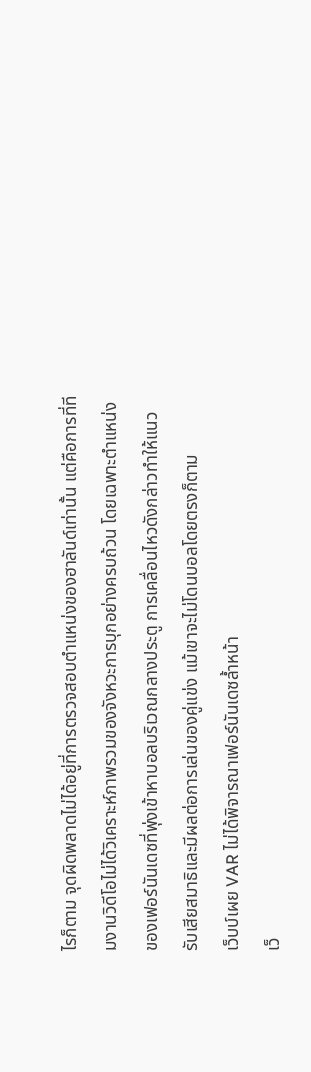ไรก็ตาม จุดผิดพลาดไม่ได้อยู่ที่การตรวจสอบตำแหน่งของฮาลันด์เท่านั้น แต่คือการที่ทีมงานวิดีโอไม่ได้วิเคราะห์ภาพรวมของจังหวะการบุกอย่างครบถ้วน โดยเฉพาะตำแหน่งของเฟอร์นันเดซที่พุ่งเข้าหาบอลบริเวณกลางประตู การเคลื่อนไหวดังกล่าวทำให้แนวรับเสียสมาธิและมีผลต่อการเล่นของคู่แข่ง แม้เขาจะไม่โดนบอลโดยตรงก็ตาม
เว็บบ์เผย VAR ไม่ได้พิจารณาเฟอร์นันเดซล้ำหน้า
เว็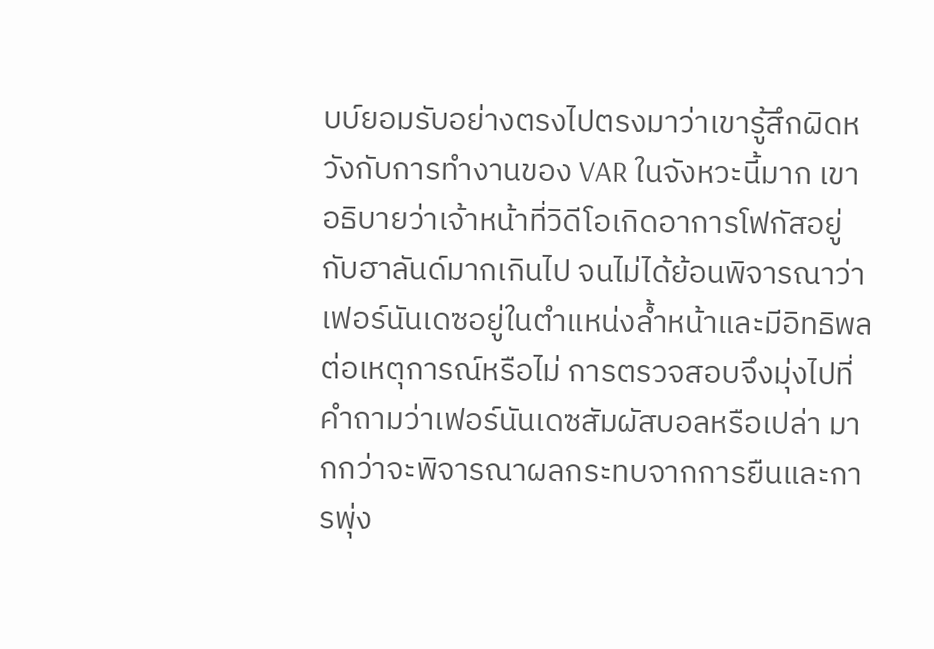บบ์ยอมรับอย่างตรงไปตรงมาว่าเขารู้สึกผิดหวังกับการทำงานของ VAR ในจังหวะนี้มาก เขาอธิบายว่าเจ้าหน้าที่วิดีโอเกิดอาการโฟกัสอยู่กับฮาลันด์มากเกินไป จนไม่ได้ย้อนพิจารณาว่าเฟอร์นันเดซอยู่ในตำแหน่งล้ำหน้าและมีอิทธิพลต่อเหตุการณ์หรือไม่ การตรวจสอบจึงมุ่งไปที่คำถามว่าเฟอร์นันเดซสัมผัสบอลหรือเปล่า มากกว่าจะพิจารณาผลกระทบจากการยืนและการพุ่ง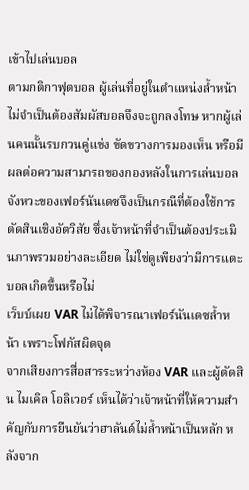เข้าไปเล่นบอล
ตามกติกาฟุตบอล ผู้เล่นที่อยู่ในตำแหน่งล้ำหน้าไม่จำเป็นต้องสัมผัสบอลจึงจะถูกลงโทษ หากผู้เล่นคนนั้นรบกวนคู่แข่ง ขัดขวางการมองเห็น หรือมีผลต่อความสามารถของกองหลังในการเล่นบอล จังหวะของเฟอร์นันเดซจึงเป็นกรณีที่ต้องใช้การตัดสินเชิงอัตวิสัย ซึ่งเจ้าหน้าที่จำเป็นต้องประเมินภาพรวมอย่างละเอียด ไม่ใช่ดูเพียงว่ามีการแตะบอลเกิดขึ้นหรือไม่
เว็บบ์เผย VAR ไม่ได้พิจารณาเฟอร์นันเดซล้ำหน้า เพราะโฟกัสผิดจุด
จากเสียงการสื่อสารระหว่างห้อง VAR และผู้ตัดสิน ไมเคิล โอลิเวอร์ เห็นได้ว่าเจ้าหน้าที่ให้ความสำคัญกับการยืนยันว่าฮาลันด์ไม่ล้ำหน้าเป็นหลัก หลังจาก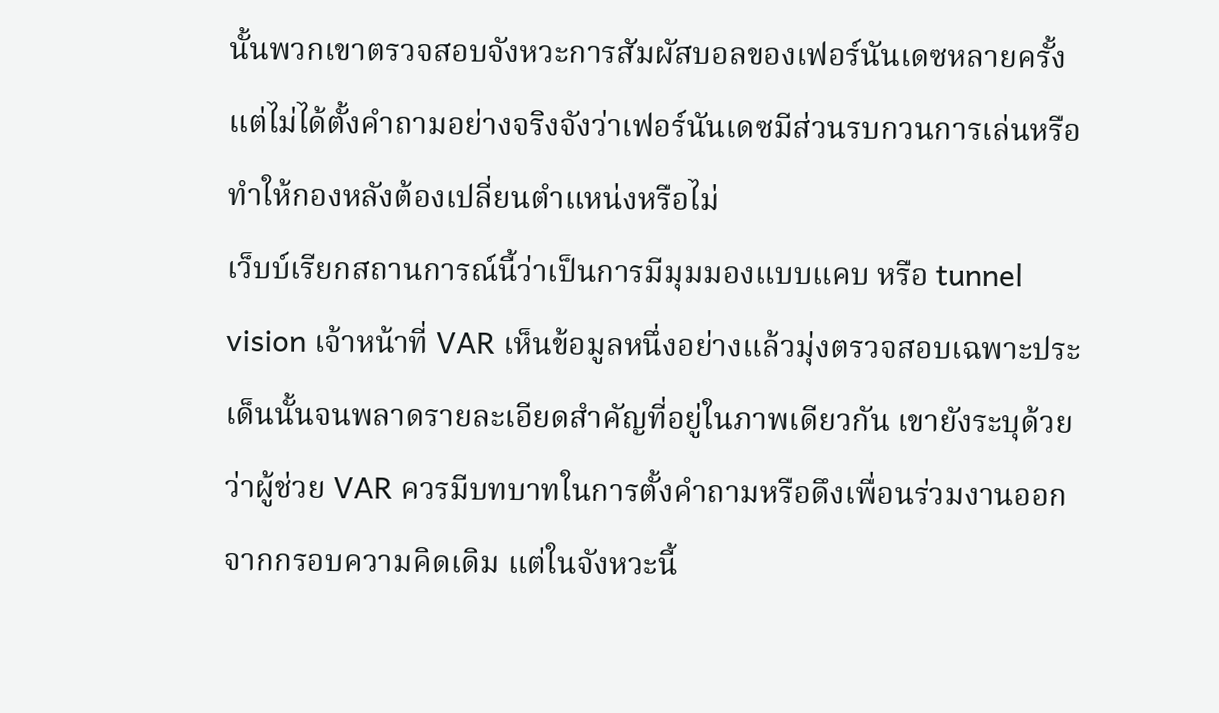นั้นพวกเขาตรวจสอบจังหวะการสัมผัสบอลของเฟอร์นันเดซหลายครั้ง แต่ไม่ได้ตั้งคำถามอย่างจริงจังว่าเฟอร์นันเดซมีส่วนรบกวนการเล่นหรือทำให้กองหลังต้องเปลี่ยนตำแหน่งหรือไม่
เว็บบ์เรียกสถานการณ์นี้ว่าเป็นการมีมุมมองแบบแคบ หรือ tunnel vision เจ้าหน้าที่ VAR เห็นข้อมูลหนึ่งอย่างแล้วมุ่งตรวจสอบเฉพาะประเด็นนั้นจนพลาดรายละเอียดสำคัญที่อยู่ในภาพเดียวกัน เขายังระบุด้วยว่าผู้ช่วย VAR ควรมีบทบาทในการตั้งคำถามหรือดึงเพื่อนร่วมงานออกจากกรอบความคิดเดิม แต่ในจังหวะนี้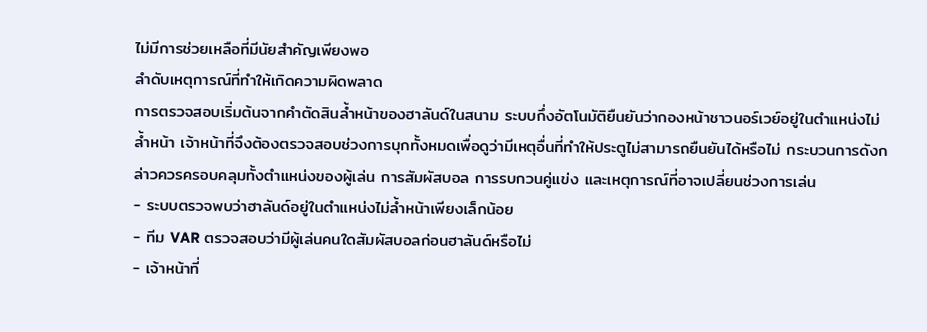ไม่มีการช่วยเหลือที่มีนัยสำคัญเพียงพอ
ลำดับเหตุการณ์ที่ทำให้เกิดความผิดพลาด
การตรวจสอบเริ่มต้นจากคำตัดสินล้ำหน้าของฮาลันด์ในสนาม ระบบกึ่งอัตโนมัติยืนยันว่ากองหน้าชาวนอร์เวย์อยู่ในตำแหน่งไม่ล้ำหน้า เจ้าหน้าที่จึงต้องตรวจสอบช่วงการบุกทั้งหมดเพื่อดูว่ามีเหตุอื่นที่ทำให้ประตูไม่สามารถยืนยันได้หรือไม่ กระบวนการดังกล่าวควรครอบคลุมทั้งตำแหน่งของผู้เล่น การสัมผัสบอล การรบกวนคู่แข่ง และเหตุการณ์ที่อาจเปลี่ยนช่วงการเล่น
- ระบบตรวจพบว่าฮาลันด์อยู่ในตำแหน่งไม่ล้ำหน้าเพียงเล็กน้อย
- ทีม VAR ตรวจสอบว่ามีผู้เล่นคนใดสัมผัสบอลก่อนฮาลันด์หรือไม่
- เจ้าหน้าที่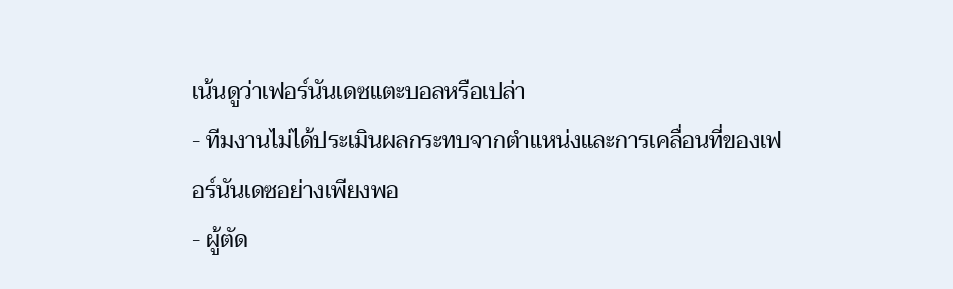เน้นดูว่าเฟอร์นันเดซแตะบอลหรือเปล่า
- ทีมงานไม่ได้ประเมินผลกระทบจากตำแหน่งและการเคลื่อนที่ของเฟอร์นันเดซอย่างเพียงพอ
- ผู้ตัด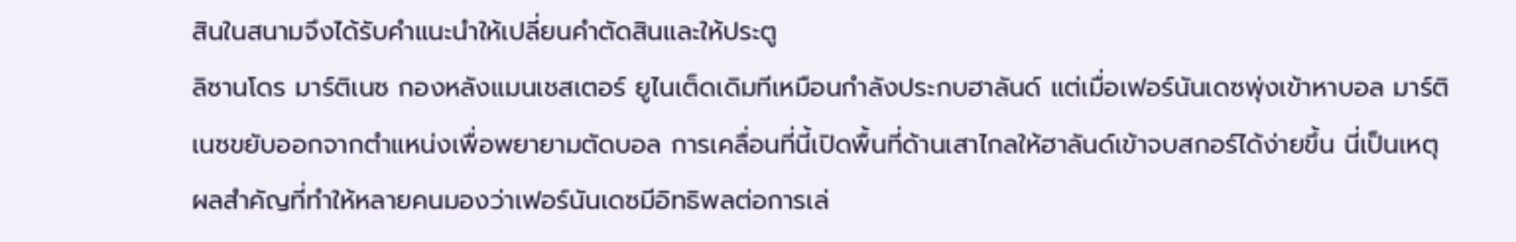สินในสนามจึงได้รับคำแนะนำให้เปลี่ยนคำตัดสินและให้ประตู
ลิซานโดร มาร์ติเนซ กองหลังแมนเชสเตอร์ ยูไนเต็ดเดิมทีเหมือนกำลังประกบฮาลันด์ แต่เมื่อเฟอร์นันเดซพุ่งเข้าหาบอล มาร์ติเนซขยับออกจากตำแหน่งเพื่อพยายามตัดบอล การเคลื่อนที่นี้เปิดพื้นที่ด้านเสาไกลให้ฮาลันด์เข้าจบสกอร์ได้ง่ายขึ้น นี่เป็นเหตุผลสำคัญที่ทำให้หลายคนมองว่าเฟอร์นันเดซมีอิทธิพลต่อการเล่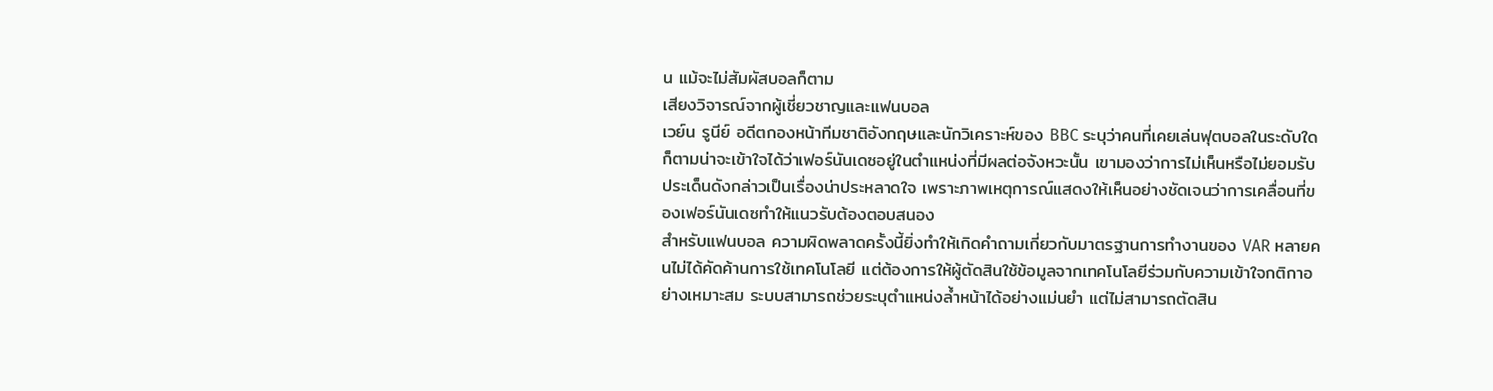น แม้จะไม่สัมผัสบอลก็ตาม
เสียงวิจารณ์จากผู้เชี่ยวชาญและแฟนบอล
เวย์น รูนีย์ อดีตกองหน้าทีมชาติอังกฤษและนักวิเคราะห์ของ BBC ระบุว่าคนที่เคยเล่นฟุตบอลในระดับใดก็ตามน่าจะเข้าใจได้ว่าเฟอร์นันเดซอยู่ในตำแหน่งที่มีผลต่อจังหวะนั้น เขามองว่าการไม่เห็นหรือไม่ยอมรับประเด็นดังกล่าวเป็นเรื่องน่าประหลาดใจ เพราะภาพเหตุการณ์แสดงให้เห็นอย่างชัดเจนว่าการเคลื่อนที่ของเฟอร์นันเดซทำให้แนวรับต้องตอบสนอง
สำหรับแฟนบอล ความผิดพลาดครั้งนี้ยิ่งทำให้เกิดคำถามเกี่ยวกับมาตรฐานการทำงานของ VAR หลายคนไม่ได้คัดค้านการใช้เทคโนโลยี แต่ต้องการให้ผู้ตัดสินใช้ข้อมูลจากเทคโนโลยีร่วมกับความเข้าใจกติกาอย่างเหมาะสม ระบบสามารถช่วยระบุตำแหน่งล้ำหน้าได้อย่างแม่นยำ แต่ไม่สามารถตัดสิน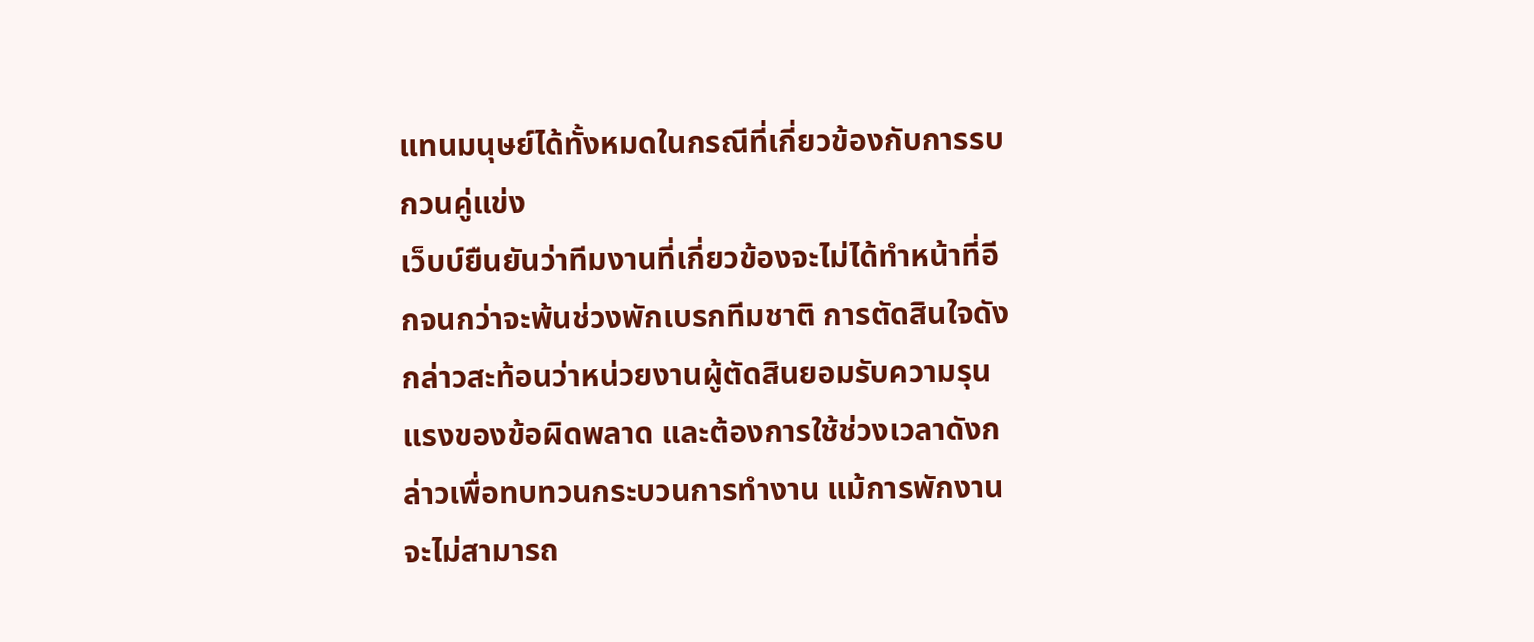แทนมนุษย์ได้ทั้งหมดในกรณีที่เกี่ยวข้องกับการรบกวนคู่แข่ง
เว็บบ์ยืนยันว่าทีมงานที่เกี่ยวข้องจะไม่ได้ทำหน้าที่อีกจนกว่าจะพ้นช่วงพักเบรกทีมชาติ การตัดสินใจดังกล่าวสะท้อนว่าหน่วยงานผู้ตัดสินยอมรับความรุนแรงของข้อผิดพลาด และต้องการใช้ช่วงเวลาดังกล่าวเพื่อทบทวนกระบวนการทำงาน แม้การพักงานจะไม่สามารถ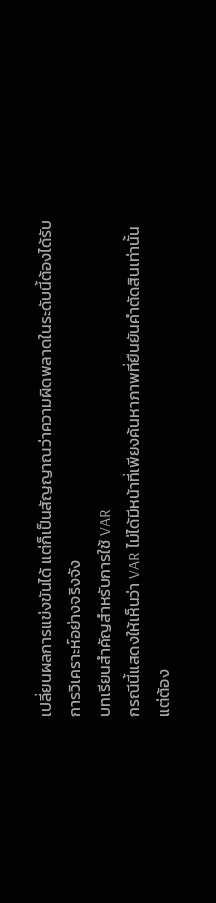เปลี่ยนผลการแข่งขันได้ แต่ก็เป็นสัญญาณว่าความผิดพลาดในระดับนี้ต้องได้รับการวิเคราะห์อย่างจริงจัง
บทเรียนสำคัญสำหรับการใช้ VAR
กรณีนี้แสดงให้เห็นว่า VAR ไม่ได้มีหน้าที่เพียงค้นหาภาพที่ยืนยันคำตัดสินเท่านั้น แต่ต้อง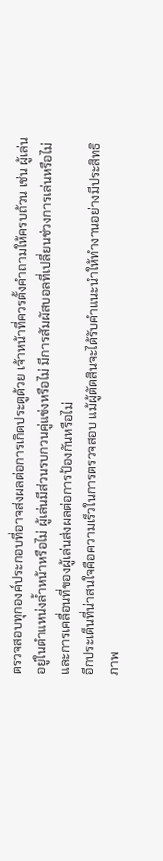ตรวจสอบทุกองค์ประกอบที่อาจส่งผลต่อการเกิดประตูด้วย เจ้าหน้าที่ควรตั้งคำถามให้ครบถ้วน เช่น ผู้เล่นอยู่ในตำแหน่งล้ำหน้าหรือไม่ ผู้เล่นมีส่วนรบกวนคู่แข่งหรือไม่ มีการสัมผัสบอลที่เปลี่ยนช่วงการเล่นหรือไม่ และการเคลื่อนที่ของผู้เล่นส่งผลต่อการป้องกันหรือไม่
อีกประเด็นที่น่าสนใจคือความเร็วในการตรวจสอบ แม้ผู้ตัดสินจะได้รับคำแนะนำให้ทำงานอย่างมีประสิทธิภาพ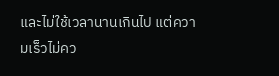และไม่ใช้เวลานานเกินไป แต่ความเร็วไม่คว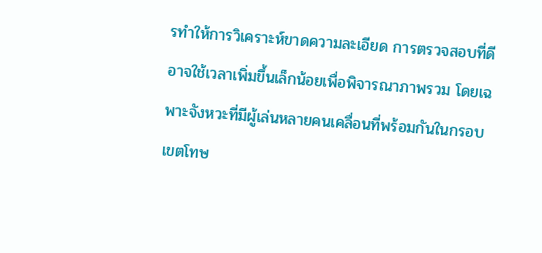รทำให้การวิเคราะห์ขาดความละเอียด การตรวจสอบที่ดีอาจใช้เวลาเพิ่มขึ้นเล็กน้อยเพื่อพิจารณาภาพรวม โดยเฉพาะจังหวะที่มีผู้เล่นหลายคนเคลื่อนที่พร้อมกันในกรอบเขตโทษ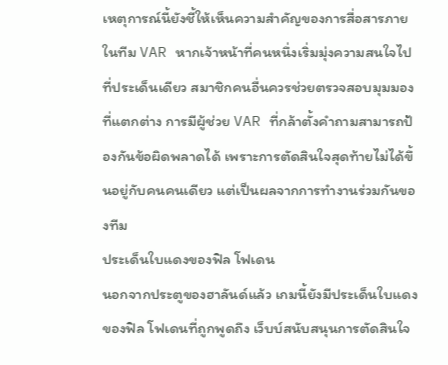เหตุการณ์นี้ยังชี้ให้เห็นความสำคัญของการสื่อสารภายในทีม VAR หากเจ้าหน้าที่คนหนึ่งเริ่มมุ่งความสนใจไปที่ประเด็นเดียว สมาชิกคนอื่นควรช่วยตรวจสอบมุมมองที่แตกต่าง การมีผู้ช่วย VAR ที่กล้าตั้งคำถามสามารถป้องกันข้อผิดพลาดได้ เพราะการตัดสินใจสุดท้ายไม่ได้ขึ้นอยู่กับคนคนเดียว แต่เป็นผลจากการทำงานร่วมกันของทีม
ประเด็นใบแดงของฟิล โฟเดน
นอกจากประตูของฮาลันด์แล้ว เกมนี้ยังมีประเด็นใบแดงของฟิล โฟเดนที่ถูกพูดถึง เว็บบ์สนับสนุนการตัดสินใจ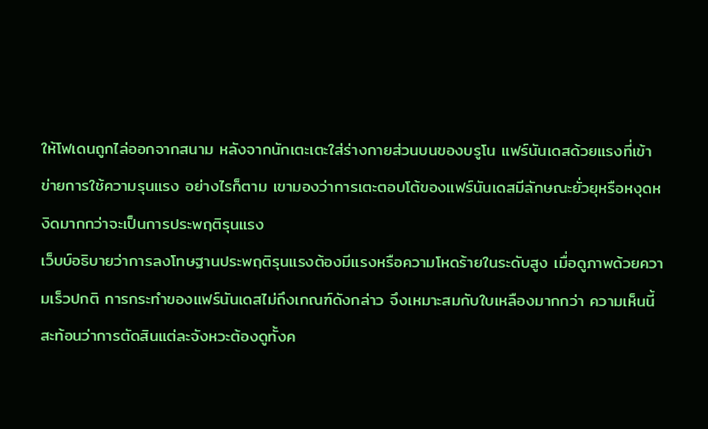ให้โฟเดนถูกไล่ออกจากสนาม หลังจากนักเตะเตะใส่ร่างกายส่วนบนของบรูโน แฟร์นันเดสด้วยแรงที่เข้าข่ายการใช้ความรุนแรง อย่างไรก็ตาม เขามองว่าการเตะตอบโต้ของแฟร์นันเดสมีลักษณะยั่วยุหรือหงุดหงิดมากกว่าจะเป็นการประพฤติรุนแรง
เว็บบ์อธิบายว่าการลงโทษฐานประพฤติรุนแรงต้องมีแรงหรือความโหดร้ายในระดับสูง เมื่อดูภาพด้วยความเร็วปกติ การกระทำของแฟร์นันเดสไม่ถึงเกณฑ์ดังกล่าว จึงเหมาะสมกับใบเหลืองมากกว่า ความเห็นนี้สะท้อนว่าการตัดสินแต่ละจังหวะต้องดูทั้งค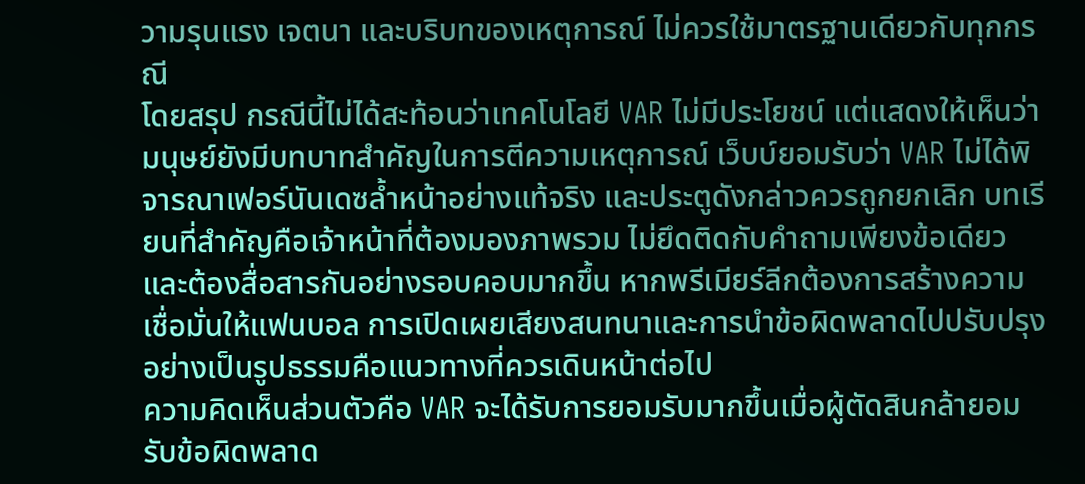วามรุนแรง เจตนา และบริบทของเหตุการณ์ ไม่ควรใช้มาตรฐานเดียวกับทุกกรณี
โดยสรุป กรณีนี้ไม่ได้สะท้อนว่าเทคโนโลยี VAR ไม่มีประโยชน์ แต่แสดงให้เห็นว่ามนุษย์ยังมีบทบาทสำคัญในการตีความเหตุการณ์ เว็บบ์ยอมรับว่า VAR ไม่ได้พิจารณาเฟอร์นันเดซล้ำหน้าอย่างแท้จริง และประตูดังกล่าวควรถูกยกเลิก บทเรียนที่สำคัญคือเจ้าหน้าที่ต้องมองภาพรวม ไม่ยึดติดกับคำถามเพียงข้อเดียว และต้องสื่อสารกันอย่างรอบคอบมากขึ้น หากพรีเมียร์ลีกต้องการสร้างความเชื่อมั่นให้แฟนบอล การเปิดเผยเสียงสนทนาและการนำข้อผิดพลาดไปปรับปรุงอย่างเป็นรูปธรรมคือแนวทางที่ควรเดินหน้าต่อไป
ความคิดเห็นส่วนตัวคือ VAR จะได้รับการยอมรับมากขึ้นเมื่อผู้ตัดสินกล้ายอมรับข้อผิดพลาด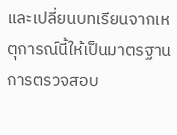และเปลี่ยนบทเรียนจากเหตุการณ์นี้ให้เป็นมาตรฐานการตรวจสอบ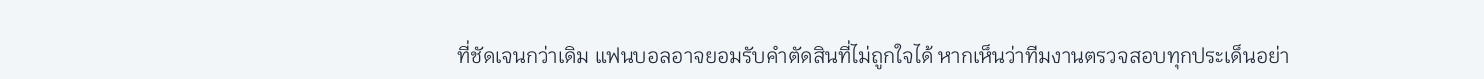ที่ชัดเจนกว่าเดิม แฟนบอลอาจยอมรับคำตัดสินที่ไม่ถูกใจได้ หากเห็นว่าทีมงานตรวจสอบทุกประเด็นอย่า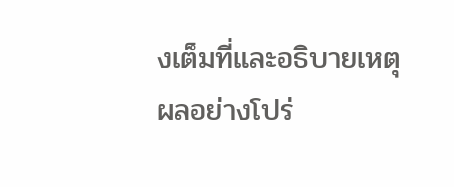งเต็มที่และอธิบายเหตุผลอย่างโปร่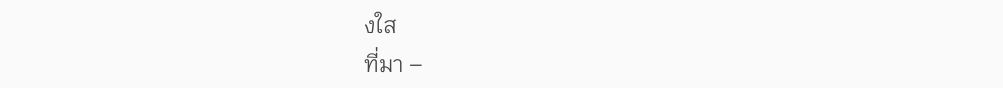งใส
ที่มา –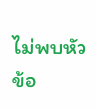ไม่พบหัวข้อ